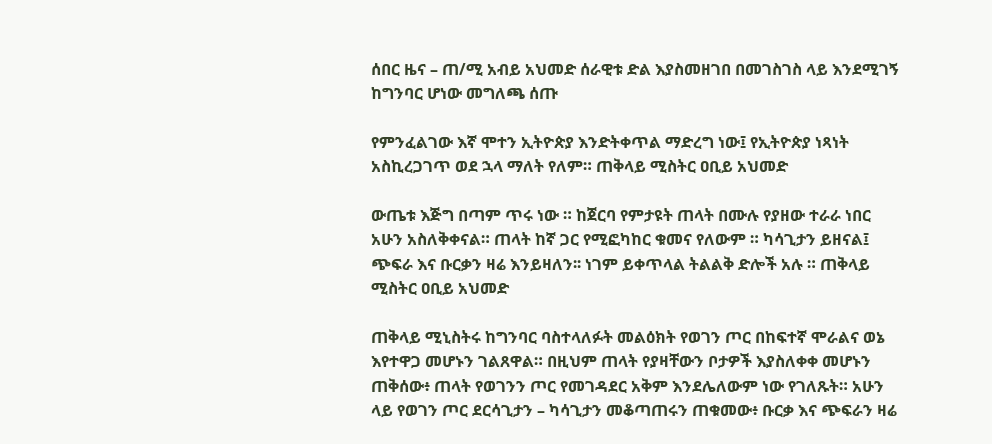ሰበር ዜና – ጠ/ሚ አብይ አህመድ ሰራዊቱ ድል እያስመዘገበ በመገስገስ ላይ እንደሚገኝ ከግንባር ሆነው መግለጫ ሰጡ

የምንፈልገው እኛ ሞተን ኢትዮጵያ እንድትቀጥል ማድረግ ነው፤ የኢትዮጵያ ነጻነት አስኪረጋገጥ ወደ ኋላ ማለት የለም። ጠቅላይ ሚስትር ዐቢይ አህመድ

ውጤቱ እጅግ በጣም ጥሩ ነው ። ከጀርባ የምታዩት ጠላት በሙሉ የያዘው ተራራ ነበር አሁን አስለቅቀናል። ጠላት ከኛ ጋር የሚፎካከር ቁመና የለውም ። ካሳጊታን ይዘናል፤ ጭፍራ እና ቡርቃን ዛሬ እንይዛለን፡፡ ነገም ይቀጥላል ትልልቅ ድሎች አሉ ። ጠቅላይ ሚስትር ዐቢይ አህመድ

ጠቅላይ ሚኒስትሩ ከግንባር ባስተላለፉት መልዕክት የወገን ጦር በከፍተኛ ሞራልና ወኔ እየተዋጋ መሆኑን ገልጸዋል። በዚህም ጠላት የያዛቸውን ቦታዎች እያስለቀቀ መሆኑን ጠቅሰው፥ ጠላት የወገንን ጦር የመገዳደር አቅም እንደሌለውም ነው የገለጹት። አሁን ላይ የወገን ጦር ደርሳጊታን – ካሳጊታን መቆጣጠሩን ጠቁመው፥ ቡርቃ እና ጭፍራን ዛሬ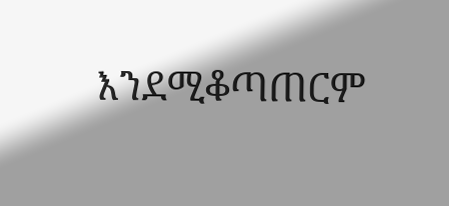እንደሚቆጣጠርም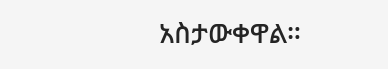አስታውቀዋል።